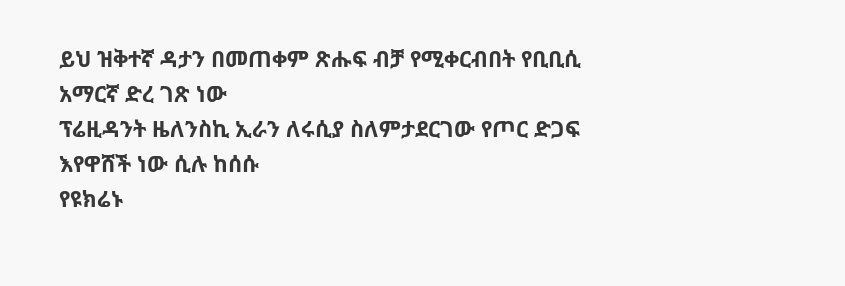ይህ ዝቅተኛ ዳታን በመጠቀም ጽሑፍ ብቻ የሚቀርብበት የቢቢሲ አማርኛ ድረ ገጽ ነው
ፕሬዚዳንት ዜለንስኪ ኢራን ለሩሲያ ስለምታደርገው የጦር ድጋፍ እየዋሸች ነው ሲሉ ከሰሱ
የዩክሬኑ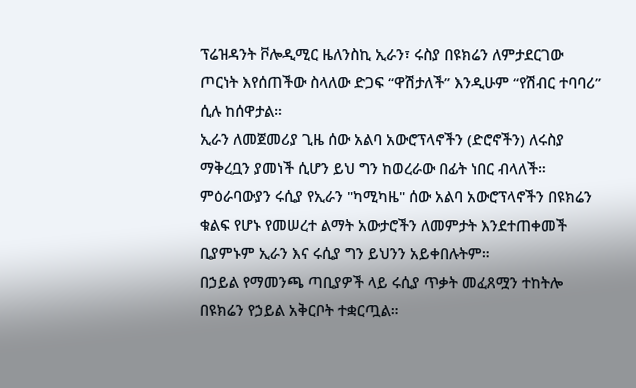ፕሬዝዳንት ቮሎዲሚር ዜለንስኪ ኢራን፣ ሩስያ በዩክሬን ለምታደርገው ጦርነት እየሰጠችው ስላለው ድጋፍ “ዋሽታለች” እንዲሁም “የሽብር ተባባሪ” ሲሉ ከሰዋታል።
ኢራን ለመጀመሪያ ጊዜ ሰው አልባ አውሮፕላኖችን (ድሮኖችን) ለሩስያ ማቅረቧን ያመነች ሲሆን ይህ ግን ከወረራው በፊት ነበር ብላለች።
ምዕራባውያን ሩሲያ የኢራን "ካሚካዜ" ሰው አልባ አውሮፕላኖችን በዩክሬን ቁልፍ የሆኑ የመሠረተ ልማት አውታሮችን ለመምታት እንደተጠቀመች ቢያምኑም ኢራን እና ሩሲያ ግን ይህንን አይቀበሉትም።
በኃይል የማመንጫ ጣቢያዎች ላይ ሩሲያ ጥቃት መፈጸሟን ተከትሎ በዩክሬን የኃይል አቅርቦት ተቋርጧል።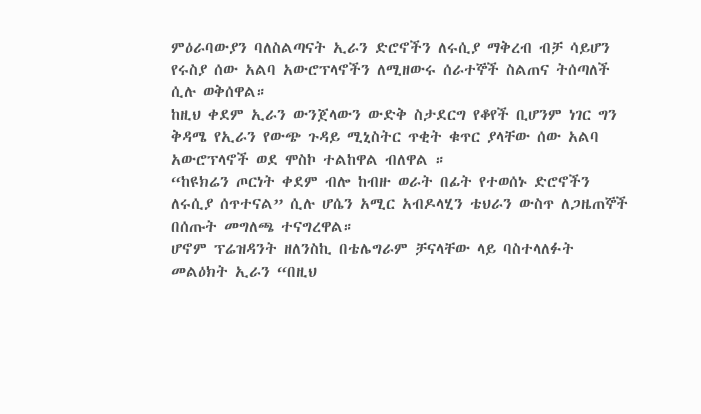ምዕራባውያን ባለስልጣናት ኢራን ድሮኖችን ለሩሲያ ማቅረብ ብቻ ሳይሆን የሩስያ ሰው አልባ አውሮፕላኖችን ለሚዘውሩ ሰራተኞች ስልጠና ትሰጣለች ሲሉ ወቅሰዋል።
ከዚህ ቀደም ኢራን ውንጀላውን ውድቅ ስታደርግ የቆየች ቢሆንም ነገር ግን ቅዳሜ የኢራን የውጭ ጉዳይ ሚኒስትር ጥቂት ቁጥር ያላቸው ሰው አልባ አውሮፕላኖች ወደ ሞስኮ ተልከዋል ብለዋል ።
“ከዩክሬን ጦርነት ቀደም ብሎ ከብዙ ወራት በፊት የተወሰኑ ድሮኖችን ለሩሲያ ሰጥተናል” ሲሉ ሆሴን አሚር አብዶላሂን ቴህራን ውስጥ ለጋዜጠኞች በሰጡት መግለጫ ተናግረዋል።
ሆኖም ፕሬዝዳንት ዘለንስኪ በቴሌግራም ቻናላቸው ላይ ባስተላለፉት መልዕክት ኢራን “በዚህ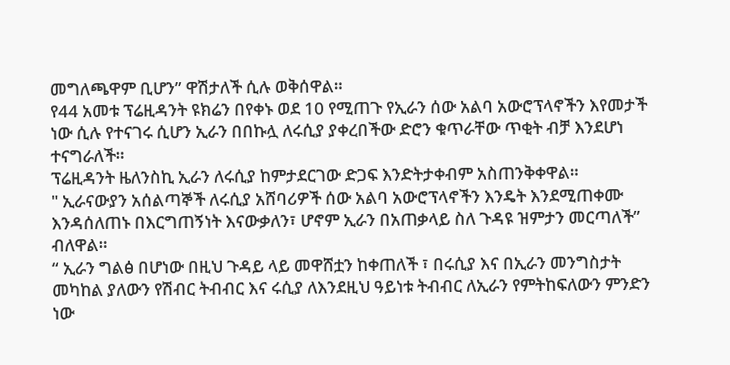መግለጫዋም ቢሆን” ዋሽታለች ሲሉ ወቅሰዋል።
የ44 አመቱ ፕሬዚዳንት ዩክሬን በየቀኑ ወደ 10 የሚጠጉ የኢራን ሰው አልባ አውሮፕላኖችን እየመታች ነው ሲሉ የተናገሩ ሲሆን ኢራን በበኩሏ ለሩሲያ ያቀረበችው ድሮን ቁጥራቸው ጥቂት ብቻ እንደሆነ ተናግራለች።
ፕሬዚዳንት ዜለንስኪ ኢራን ለሩሲያ ከምታደርገው ድጋፍ እንድትታቀብም አስጠንቅቀዋል።
" ኢራናውያን አሰልጣኞች ለሩሲያ አሸባሪዎች ሰው አልባ አውሮፕላኖችን እንዴት እንደሚጠቀሙ እንዳሰለጠኑ በእርግጠኝነት እናውቃለን፣ ሆኖም ኢራን በአጠቃላይ ስለ ጉዳዩ ዝምታን መርጣለች” ብለዋል።
“ ኢራን ግልፅ በሆነው በዚህ ጉዳይ ላይ መዋሸቷን ከቀጠለች ፣ በሩሲያ እና በኢራን መንግስታት መካከል ያለውን የሽብር ትብብር እና ሩሲያ ለእንደዚህ ዓይነቱ ትብብር ለኢራን የምትከፍለውን ምንድን ነው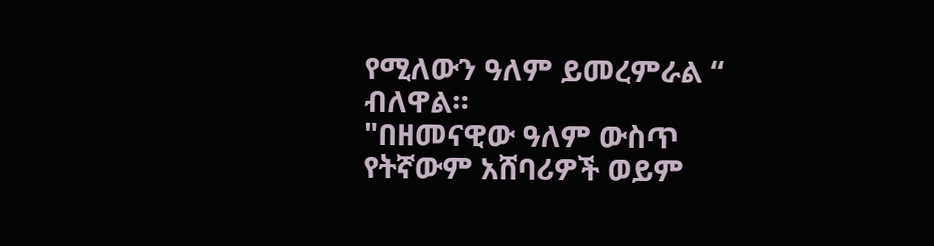የሚለውን ዓለም ይመረምራል “ ብለዋል።
"በዘመናዊው ዓለም ውስጥ የትኛውም አሸባሪዎች ወይም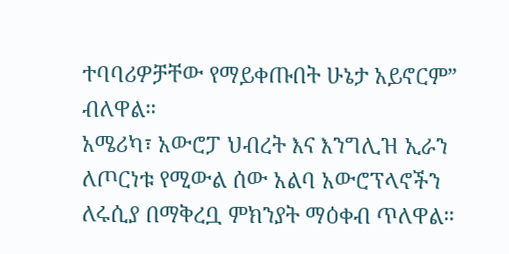ተባባሪዎቻቸው የማይቀጡበት ሁኔታ አይኖርም” ብለዋል።
አሜሪካ፣ አውሮፓ ህብረት እና እንግሊዝ ኢራን ለጦርነቱ የሚውል ሰው አልባ አውሮፕላኖችን ለሩሲያ በማቅረቧ ምክንያት ማዕቀብ ጥለዋል።